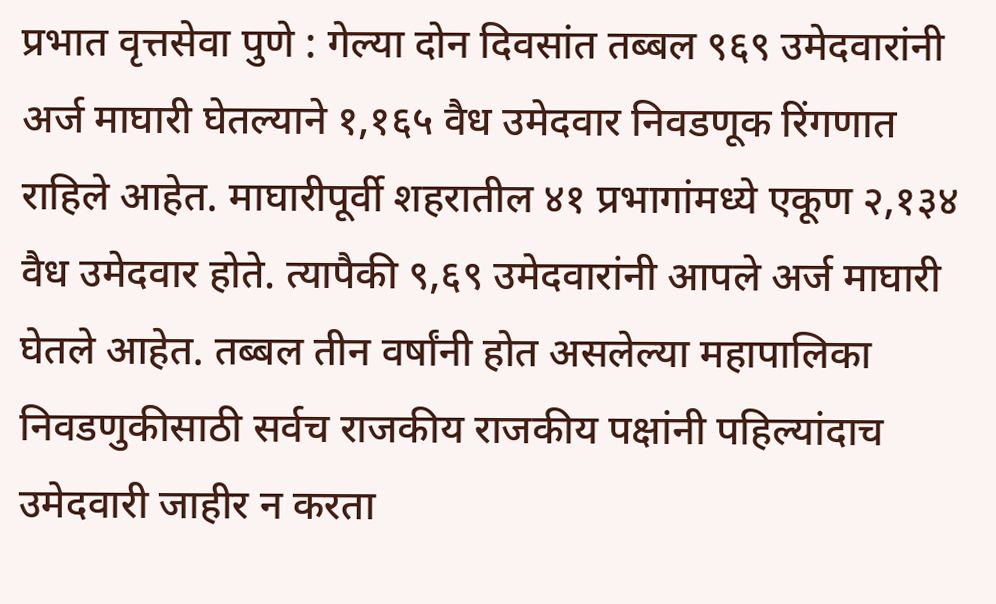प्रभात वृत्तसेवा पुणे : गेल्या दोन दिवसांत तब्बल ९६९ उमेदवारांनी अर्ज माघारी घेतल्याने १,१६५ वैध उमेदवार निवडणूक रिंगणात राहिले आहेत. माघारीपूर्वी शहरातील ४१ प्रभागांमध्ये एकूण २,१३४ वैध उमेदवार होते. त्यापैकी ९,६९ उमेदवारांनी आपले अर्ज माघारी घेतले आहेत. तब्बल तीन वर्षांनी होत असलेल्या महापालिका निवडणुकीसाठी सर्वच राजकीय राजकीय पक्षांनी पहिल्यांदाच उमेदवारी जाहीर न करता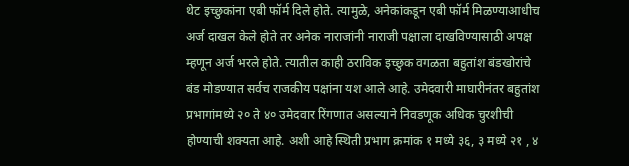थेट इच्छुकांना एबी फॉर्म दिले होते. त्यामुळे, अनेकांकडून एबी फॉर्म मिळण्याआधीच अर्ज दाखल केले होते तर अनेक नाराजांनी नाराजी पक्षाला दाखविण्यासाठी अपक्ष म्हणून अर्ज भरले होते. त्यातील काही ठराविक इच्छुक वगळता बहुतांश बंडखोरांचे बंड मोडण्यात सर्वच राजकीय पक्षांना यश आले आहे. उमेदवारी माघारीनंतर बहुतांश प्रभागांमध्ये २० ते ४० उमेदवार रिंगणात असल्याने निवडणूक अधिक चुरशीची होण्याची शक्यता आहे. अशी आहे स्थिती प्रभाग क्रमांक १ मध्ये ३६, ३ मध्ये २१ , ४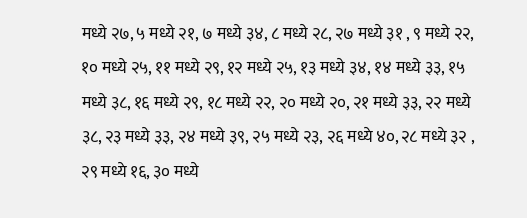मध्ये २७, ५ मध्ये २१, ७ मध्ये ३४, ८ मध्ये २८, २७ मध्ये ३१ , ९ मध्ये २२, १० मध्ये २५, ११ मध्ये २९, १२ मध्ये २५, १३ मध्ये ३४, १४ मध्ये ३३, १५ मध्ये ३८, १६ मध्ये २९, १८ मध्ये २२, २० मध्ये २०, २१ मध्ये ३३, २२ मध्ये ३८, २३ मध्ये ३३, २४ मध्ये ३९, २५ मध्ये २३, २६ मध्ये ४०, २८ मध्ये ३२ , २९ मध्ये १६, ३० मध्ये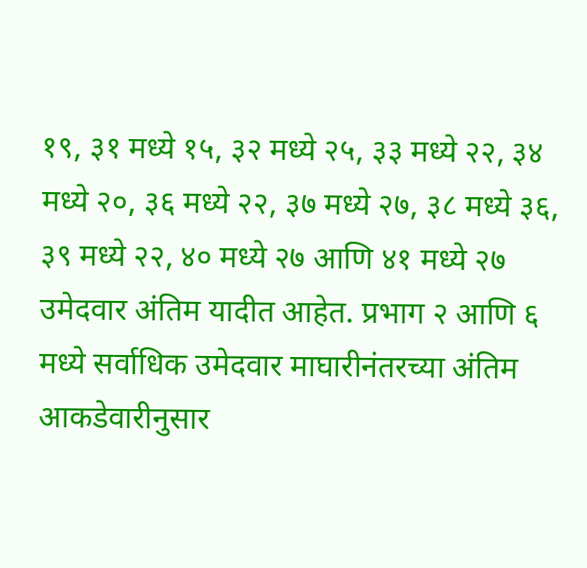१९, ३१ मध्ये १५, ३२ मध्ये २५, ३३ मध्ये २२, ३४ मध्ये २०, ३६ मध्ये २२, ३७ मध्ये २७, ३८ मध्ये ३६, ३९ मध्ये २२, ४० मध्ये २७ आणि ४१ मध्ये २७ उमेदवार अंतिम यादीत आहेत. प्रभाग २ आणि ६ मध्ये सर्वाधिक उमेदवार माघारीनंतरच्या अंतिम आकडेवारीनुसार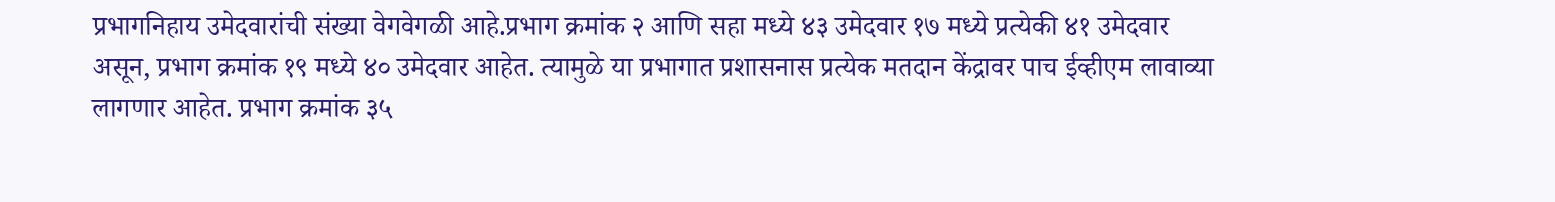प्रभागनिहाय उमेदवारांची संख्या वेगवेगळी आहे.प्रभाग क्रमांक २ आणि सहा मध्ये ४३ उमेदवार १७ मध्ये प्रत्येकी ४१ उमेदवार असून, प्रभाग क्रमांक १९ मध्ये ४० उमेदवार आहेत. त्यामुळे या प्रभागात प्रशासनास प्रत्येक मतदान केंद्रावर पाच ईव्हीएम लावाव्या लागणार आहेत. प्रभाग क्रमांक ३५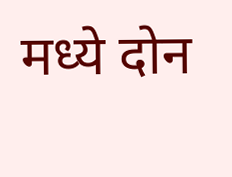मध्ये दोन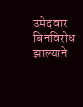उमेदवार बिनविरोध झाल्याने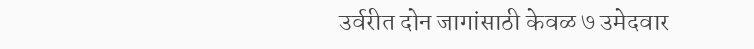उर्वरीत दोन जागांसाठी केवळ ७ उमेदवार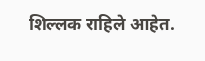शिल्लक राहिले आहेत.